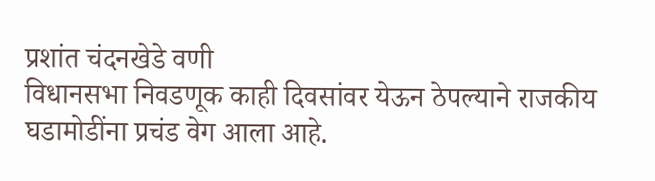प्रशांत चंदनखेडे वणी
विधानसभा निवडणूक काही दिवसांवर येऊन ठेपल्याने राजकीय घडामोडींना प्रचंड वेग आला आहे.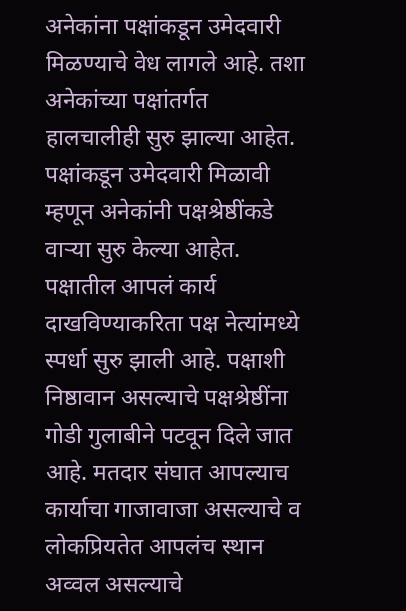अनेकांना पक्षांकडून उमेदवारी मिळण्याचे वेध लागले आहे. तशा अनेकांच्या पक्षांतर्गत हालचालीही सुरु झाल्या आहेत. पक्षांकडून उमेदवारी मिळावी म्हणून अनेकांनी पक्षश्रेष्ठींकडे वाऱ्या सुरु केल्या आहेत. पक्षातील आपलं कार्य दाखविण्याकरिता पक्ष नेत्यांमध्ये स्पर्धा सुरु झाली आहे. पक्षाशी निष्ठावान असल्याचे पक्षश्रेष्ठींना गोडी गुलाबीने पटवून दिले जात आहे. मतदार संघात आपल्याच कार्याचा गाजावाजा असल्याचे व लोकप्रियतेत आपलंच स्थान अव्वल असल्याचे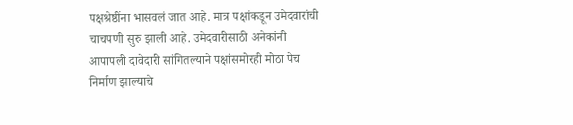पक्षश्रेष्ठींना भासवलं जात आहे. मात्र पक्षांकडून उमेदवारांची चाचपणी सुरु झाली आहे. उमेदवारीसाठी अनेकांनी आपापली दावेदारी सांगितल्याने पक्षांसमोरही मोठा पेच निर्माण झाल्याचे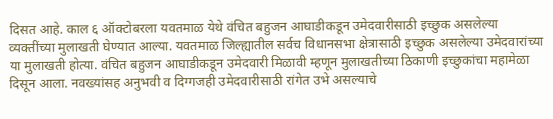दिसत आहे. काल ६ ऑक्टोबरला यवतमाळ येथे वंचित बहुजन आघाडीकडून उमेदवारीसाठी इच्छुक असलेल्या व्यक्तींच्या मुलाखती घेण्यात आल्या. यवतमाळ जिल्ह्यातील सर्वच विधानसभा क्षेत्रासाठी इच्छुक असलेल्या उमेदवारांच्या या मुलाखती होत्या. वंचित बहुजन आघाडीकडून उमेदवारी मिळावी म्हणून मुलाखतीच्या ठिकाणी इच्छुकांचा महामेळा दिसून आला. नवख्यांसह अनुभवी व दिग्गजही उमेदवारीसाठी रांगेत उभे असल्याचे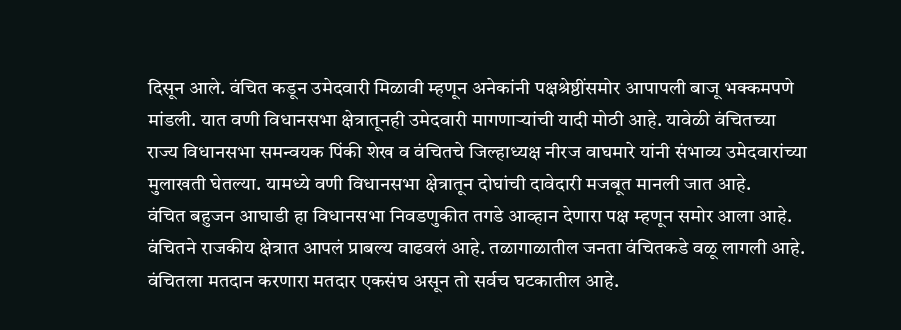दिसून आले. वंचित कडून उमेदवारी मिळावी म्हणून अनेकांनी पक्षश्रेष्ठींसमोर आपापली बाजू भक्कमपणे मांडली. यात वणी विधानसभा क्षेत्रातूनही उमेदवारी मागणाऱ्यांची यादी मोठी आहे. यावेळी वंचितच्या राज्य विधानसभा समन्वयक पिंकी शेख व वंचितचे जिल्हाध्यक्ष नीरज वाघमारे यांनी संभाव्य उमेदवारांच्या मुलाखती घेतल्या. यामध्ये वणी विधानसभा क्षेत्रातून दोघांची दावेदारी मजबूत मानली जात आहे.
वंचित बहुजन आघाडी हा विधानसभा निवडणुकीत तगडे आव्हान देणारा पक्ष म्हणून समोर आला आहे. वंचितने राजकीय क्षेत्रात आपलं प्राबल्य वाढवलं आहे. तळागाळातील जनता वंचितकडे वळू लागली आहे. वंचितला मतदान करणारा मतदार एकसंघ असून तो सर्वच घटकातील आहे.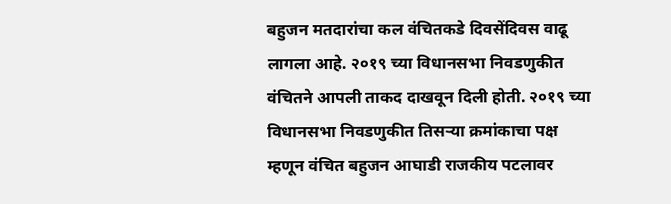बहुजन मतदारांचा कल वंचितकडे दिवसेंदिवस वाढू लागला आहे. २०१९ च्या विधानसभा निवडणुकीत वंचितने आपली ताकद दाखवून दिली होती. २०१९ च्या विधानसभा निवडणुकीत तिसऱ्या क्रमांकाचा पक्ष म्हणून वंचित बहुजन आघाडी राजकीय पटलावर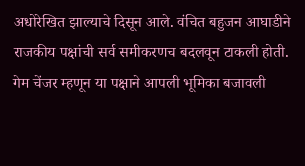अधोरेखित झाल्याचे दिसून आले. वंचित बहुजन आघाडीने राजकीय पक्षांची सर्व समीकरणच बदलवून टाकली होती. गेम चेंजर म्हणून या पक्षाने आपली भूमिका बजावली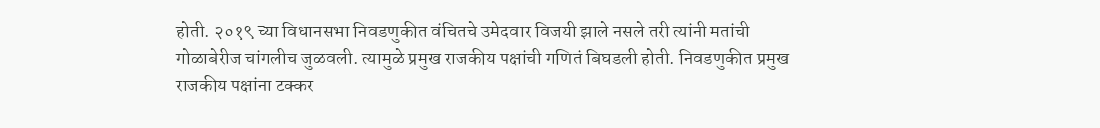होती. २०१९ च्या विधानसभा निवडणुकीत वंचितचे उमेदवार विजयी झाले नसले तरी त्यांनी मतांची गोळाबेरीज चांगलीच जुळवली. त्यामुळे प्रमुख राजकीय पक्षांची गणितं बिघडली होती. निवडणुकीत प्रमुख राजकीय पक्षांना टक्कर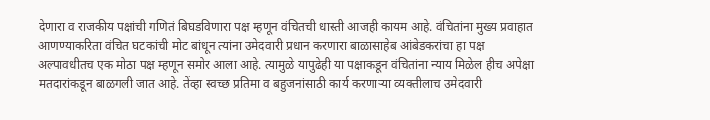देणारा व राजकीय पक्षांची गणितं बिघडविणारा पक्ष म्हणून वंचितची धास्ती आजही कायम आहे. वंचितांना मुख्य प्रवाहात आणण्याकरिता वंचित घटकांची मोट बांधून त्यांना उमेदवारी प्रधान करणारा बाळासाहेब आंबेडकरांचा हा पक्ष अल्पावधीतच एक मोठा पक्ष म्हणून समोर आला आहे. त्यामुळे यापुढेही या पक्षाकडून वंचितांना न्याय मिळेल हीच अपेक्षा मतदारांकडून बाळगली जात आहे. तेंव्हा स्वच्छ प्रतिमा व बहुजनांसाठी कार्य करणाऱ्या व्यक्तीलाच उमेदवारी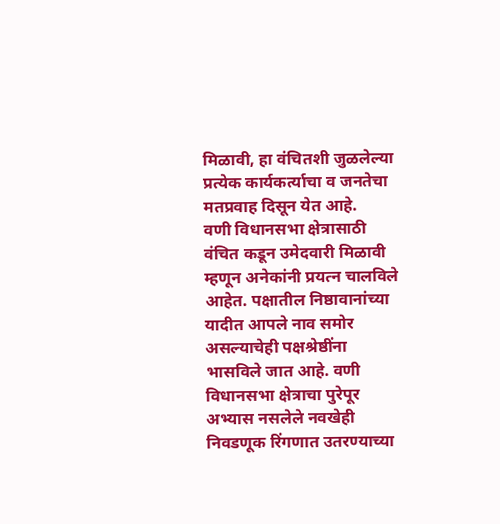मिळावी, हा वंचितशी जुळलेल्या प्रत्येक कार्यकर्त्याचा व जनतेचा मतप्रवाह दिसून येत आहे.
वणी विधानसभा क्षेत्रासाठी वंचित कडून उमेदवारी मिळावी म्हणून अनेकांनी प्रयत्न चालविले आहेत. पक्षातील निष्ठावानांच्या यादीत आपले नाव समोर असल्याचेही पक्षश्रेष्ठींना भासविले जात आहे. वणी विधानसभा क्षेत्राचा पुरेपूर अभ्यास नसलेले नवखेही निवडणूक रिंगणात उतरण्याच्या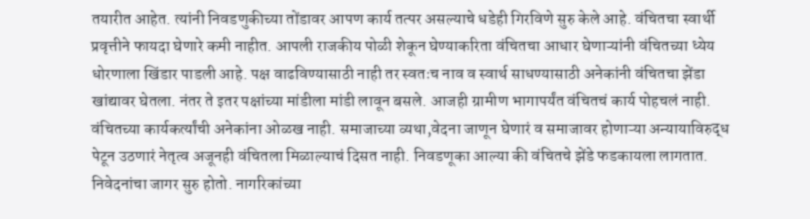तयारीत आहेत. त्यांनी निवडणुकीच्या तोंडावर आपण कार्य तत्पर असल्याचे धडेही गिरविणे सुरु केले आहे. वंचितचा स्वार्थी प्रवृत्तीने फायदा घेणारे कमी नाहीत. आपली राजकीय पोळी शेकून घेण्याकरिता वंचितचा आधार घेणाऱ्यांनी वंचितच्या ध्येय धोरणाला खिंडार पाडली आहे. पक्ष वाढविण्यासाठी नाही तर स्वतःच नाव व स्वार्थ साधण्यासाठी अनेकांनी वंचितचा झेंडा खांद्यावर घेतला. नंतर ते इतर पक्षांच्या मांडीला मांडी लावून बसले. आजही ग्रामीण भागापर्यंत वंचितचं कार्य पोहचलं नाही. वंचितच्या कार्यकर्त्यांची अनेकांना ओळख नाही. समाजाच्या व्यथा,वेदना जाणून घेणारं व समाजावर होणाऱ्या अन्यायाविरुद्ध पेटून उठणारं नेतृत्व अजूनही वंचितला मिळाल्याचं दिसत नाही. निवडणूका आल्या की वंचितचे झेंडे फडकायला लागतात. निवेदनांचा जागर सुरु होतो. नागरिकांच्या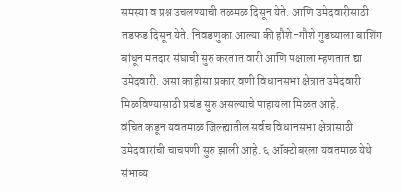समस्या व प्रश्न उचलण्याची तळमळ दिसून येते. आणि उमेदवारीसाठी तडफड दिसून येते. निवडणुका आल्या की हौशे-गौशे गुडघ्याला बाशिंग बांधून मतदार संघाची सुरु करतात वारी आणि पक्षाला म्हणतात द्या उमेदवारी. असा काहीसा प्रकार वणी विधानसभा क्षेत्रात उमेदवारी मिळविण्यासाठी प्रचंड सुरु असल्याचे पाहायला मिळत आहे.
वंचित कडून यवतमाळ जिल्ह्यातील सर्वच विधानसभा क्षेत्रासाठी उमेदवारांची चाचपणी सुरु झाली आहे. ६ ऑक्टोबरला यवतमाळ येथे संभाव्य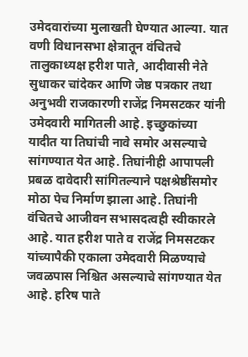उमेदवारांच्या मुलाखती घेण्यात आल्या. यात वणी विधानसभा क्षेत्रातून वंचितचे तालुकाध्यक्ष हरीश पाते, आदीवासी नेते सुधाकर चांदेकर आणि जेष्ठ पत्रकार तथा अनुभवी राजकारणी राजेंद्र निमसटकर यांनी उमेदवारी मागितली आहे. इच्छुकांच्या यादीत या तिघांची नावे समोर असल्याचे सांगण्यात येत आहे. तिघांनीही आपापली प्रबळ दावेदारी सांगितल्याने पक्षश्रेष्ठींसमोर मोठा पेच निर्माण झाला आहे. तिघांनी वंचितचे आजीवन सभासदत्वही स्वीकारले आहे. यात हरीश पाते व राजेंद्र निमसटकर यांच्यापैकी एकाला उमेदवारी मिळण्याचे जवळपास निश्चित असल्याचे सांगण्यात येत आहे. हरिष पाते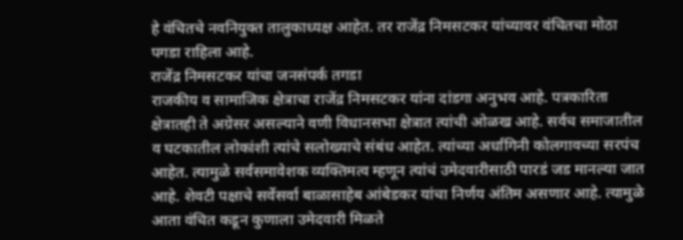हे वंचितचे नवनियुक्त तालुकाध्यक्ष आहेत. तर राजेंद्र निमसटकर यांच्यावर वंचितचा मोठा पगडा राहिला आहे.
राजेंद्र निमसटकर यांचा जनसंपर्क तगडा
राजकीय व सामाजिक क्षेत्राचा राजेंद्र निमसटकर यांना दांडगा अनुभव आहे. पत्रकारिता क्षेत्रातही ते अग्रेसर असल्याने वणी विधानसभा क्षेत्रात त्यांची ओळख आहे. सर्वच समाजातील व घटकातील लोकांशी त्यांचे सलोख्याचे संबंध आहेत. त्यांच्या अर्धांगिनी कोलगावच्या सरपंच आहेत. त्यामुळे सर्वसमावेशक व्यक्तिमत्व म्हणून त्यांचं उमेदवारीसाठी पारडं जड मानल्या जात आहे. शेवटी पक्षाचे सर्वेसर्वा बाळासाहेब आंबेडकर यांचा निर्णय अंतिम असणार आहे. त्यामुळे आता वंचित कडून कुणाला उमेदवारी मिळते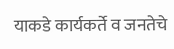याकडे कार्यकर्ते व जनतेचे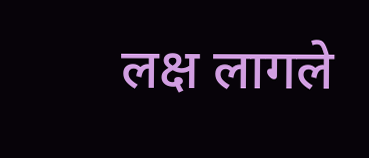लक्ष लागले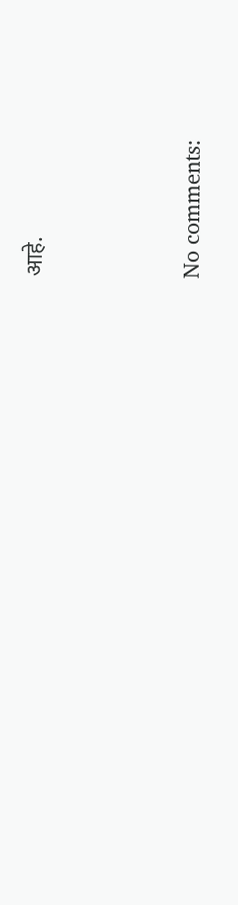आहे.




No comments: